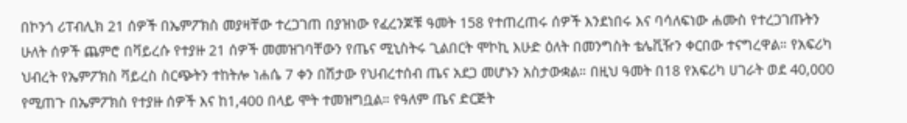በኮንጎ ሪፐብሊክ 21 ሰዎች በኤምፖክስ መያዛቸው ተረጋገጠ በያዝነው የፈረንጆቹ ዓመት 158 የተጠረጠሩ ሰዎች እንደነበሩ እና ባሳለፍነው ሐሙስ የተረጋገጡትን ሁለት ሰዎች ጨምሮ በቫይረሱ የተያዙ 21 ሰዎች መመዝገባቸውን የጤና ሚኒስትሩ ጊልበርት ሞኮኪ እሁድ ዕለት በመንግስት ቴሌቪዥን ቀርበው ተናግረዋል። የአፍሪካ ህብረት የኤምፖክስ ቫይረስ ስርጭትን ተከትሎ ነሐሴ 7 ቀን በሽታው የህብረተሰብ ጤና አደጋ መሆኑን አስታውቋል። በዚህ ዓመት በ18 የአፍሪካ ሀገራት ወደ 40,000 የሚጠጉ በኤምፖክስ የተያዙ ሰዎች እና ከ1,400 በላይ ሞት ተመዝግቧል። የዓለም ጤና ድርጅት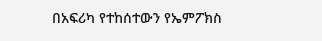በአፍሪካ የተከሰተውን የኤምፖክስ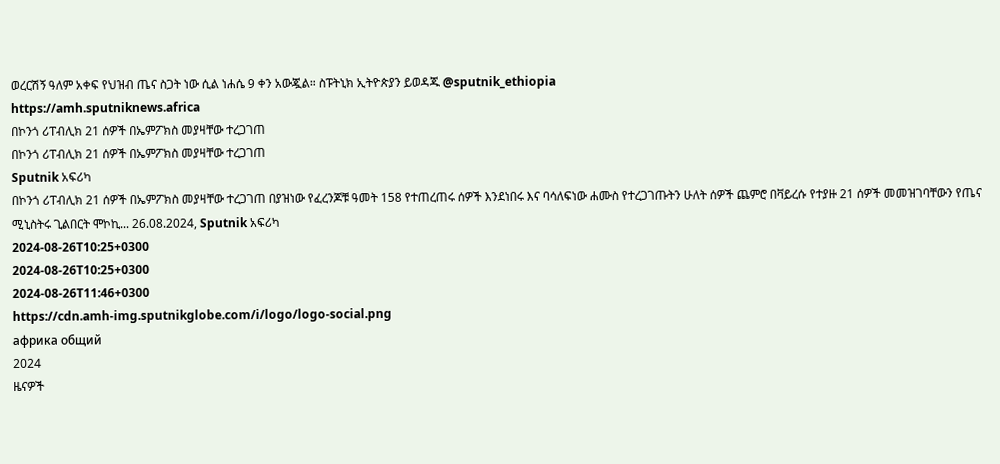ወረርሽኝ ዓለም አቀፍ የህዝብ ጤና ስጋት ነው ሲል ነሐሴ 9 ቀን አውጇል። ስፑትኒክ ኢትዮጵያን ይወዳጁ @sputnik_ethiopia
https://amh.sputniknews.africa
በኮንጎ ሪፐብሊክ 21 ሰዎች በኤምፖክስ መያዛቸው ተረጋገጠ
በኮንጎ ሪፐብሊክ 21 ሰዎች በኤምፖክስ መያዛቸው ተረጋገጠ
Sputnik አፍሪካ
በኮንጎ ሪፐብሊክ 21 ሰዎች በኤምፖክስ መያዛቸው ተረጋገጠ በያዝነው የፈረንጆቹ ዓመት 158 የተጠረጠሩ ሰዎች እንደነበሩ እና ባሳለፍነው ሐሙስ የተረጋገጡትን ሁለት ሰዎች ጨምሮ በቫይረሱ የተያዙ 21 ሰዎች መመዝገባቸውን የጤና ሚኒስትሩ ጊልበርት ሞኮኪ... 26.08.2024, Sputnik አፍሪካ
2024-08-26T10:25+0300
2024-08-26T10:25+0300
2024-08-26T11:46+0300
https://cdn.amh-img.sputnikglobe.com/i/logo/logo-social.png
африка общий
2024
ዜናዎች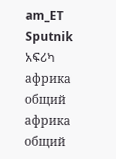am_ET
Sputnik አፍሪካ
африка общий
африка общий